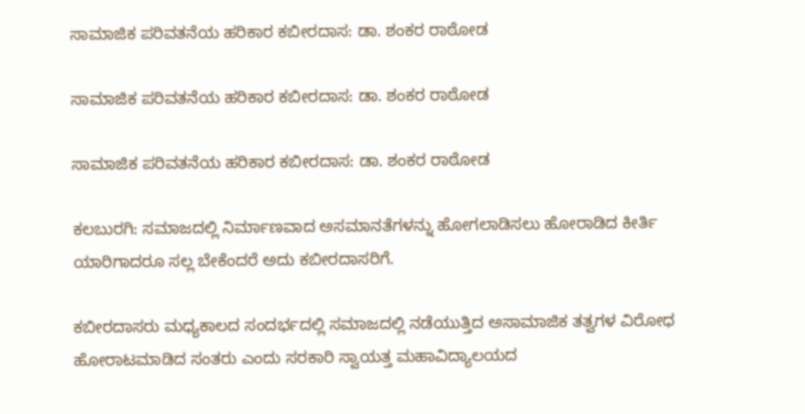ಸಾಮಾಜಿಕ ಪರಿವತನೆಯ ಹರಿಕಾರ ಕಬೀರದಾಸ: ಡಾ. ಶಂಕರ ರಾಠೋಡ

ಸಾಮಾಜಿಕ ಪರಿವತನೆಯ ಹರಿಕಾರ ಕಬೀರದಾಸ: ಡಾ. ಶಂಕರ ರಾಠೋಡ

ಸಾಮಾಜಿಕ ಪರಿವತನೆಯ ಹರಿಕಾರ ಕಬೀರದಾಸ: ಡಾ. ಶಂಕರ ರಾಠೋಡ

ಕಲಬುರಗಿ: ಸಮಾಜದಲ್ಲಿ ನಿರ್ಮಾಣವಾದ ಅಸಮಾನತೆಗಳನ್ನು ಹೋಗಲಾಡಿಸಲು ಹೋರಾಡಿದ ಕೀರ್ತಿ ಯಾರಿಗಾದರೂ ಸಲ್ಲ ಬೇಕೆಂದರೆ ಅದು ಕಬೀರದಾಸರಿಗೆ.

ಕಬೀರದಾಸರು ಮಧ್ಯಕಾಲದ ಸಂದರ್ಭದಲ್ಲಿ ಸಮಾಜದಲ್ಲಿ ನಡೆಯುತ್ತಿದ ಅಸಾಮಾಜಿಕ ತತ್ವಗಳ ವಿರೋಧ ಹೋರಾಟಮಾಡಿದ ಸಂತರು ಎಂದು ಸರಕಾರಿ ಸ್ವಾಯತ್ತ ಮಹಾವಿದ್ಯಾಲಯದ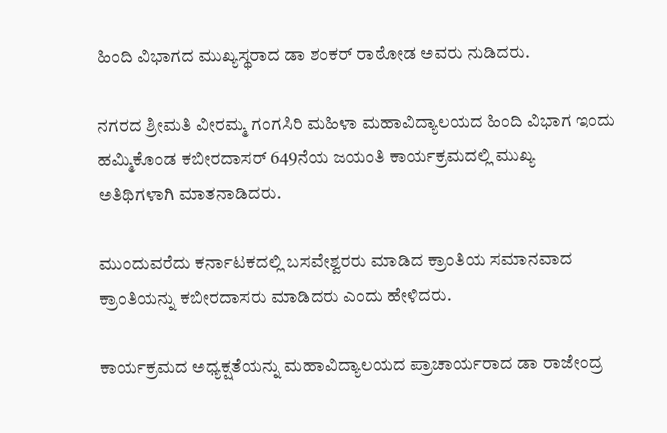ಹಿಂದಿ ವಿಭಾಗದ ಮುಖ್ಯಸ್ಥರಾದ ಡಾ ಶಂಕರ್ ರಾಠೋಡ ಅವರು ನುಡಿದರು.

ನಗರದ ಶ್ರೀಮತಿ ವೀರಮ್ಮ ಗಂಗಸಿರಿ ಮಹಿಳಾ ಮಹಾವಿದ್ಯಾಲಯದ ಹಿಂದಿ ವಿಭಾಗ ಇಂದು ಹಮ್ಮಿಕೊಂಡ ಕಬೀರದಾಸರ್ 649ನೆಯ ಜಯಂತಿ ಕಾರ್ಯಕ್ರಮದಲ್ಲಿ ಮುಖ್ಯ ಅತಿಥಿಗಳಾಗಿ ಮಾತನಾಡಿದರು.

ಮುಂದುವರೆದು ಕರ್ನಾಟಕದಲ್ಲಿ ಬಸವೇಶ್ವರರು ಮಾಡಿದ ಕ್ರಾಂತಿಯ ಸಮಾನವಾದ ಕ್ರಾಂತಿಯನ್ನು ಕಬೀರದಾಸರು ಮಾಡಿದರು ಎಂದು ಹೇಳಿದರು.

ಕಾರ್ಯಕ್ರಮದ ಅಧ್ಯಕ್ಷತೆಯನ್ನು ಮಹಾವಿದ್ಯಾಲಯದ ಪ್ರಾಚಾರ್ಯರಾದ ಡಾ ರಾಜೇಂದ್ರ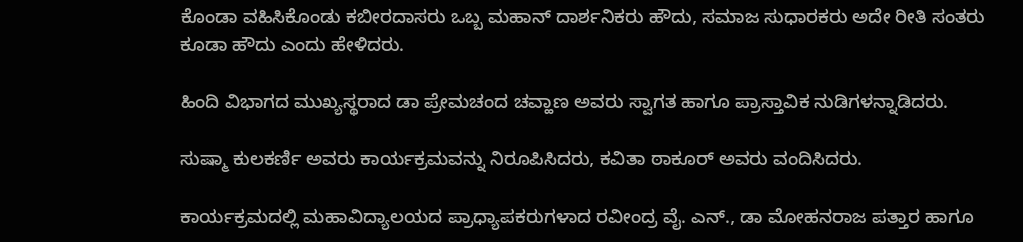ಕೊಂಡಾ ವಹಿಸಿಕೊಂಡು ಕಬೀರದಾಸರು ಒಬ್ಬ ಮಹಾನ್ ದಾರ್ಶನಿಕರು ಹೌದು, ಸಮಾಜ ಸುಧಾರಕರು ಅದೇ ರೀತಿ ಸಂತರು ಕೂಡಾ ಹೌದು ಎಂದು ಹೇಳಿದರು.

ಹಿಂದಿ ವಿಭಾಗದ ಮುಖ್ಯಸ್ಥರಾದ ಡಾ ಪ್ರೇಮಚಂದ ಚವ್ಹಾಣ ಅವರು ಸ್ವಾಗತ ಹಾಗೂ ಪ್ರಾಸ್ತಾವಿಕ ನುಡಿಗಳನ್ನಾಡಿದರು.

ಸುಷ್ಮಾ ಕುಲಕರ್ಣಿ ಅವರು ಕಾರ್ಯಕ್ರಮವನ್ನು ನಿರೂಪಿಸಿದರು, ಕವಿತಾ ಠಾಕೂರ್ ಅವರು ವಂದಿಸಿದರು.

ಕಾರ್ಯಕ್ರಮದಲ್ಲಿ ಮಹಾವಿದ್ಯಾಲಯದ ಪ್ರಾಧ್ಯಾಪಕರುಗಳಾದ ರವೀಂದ್ರ ವೈ. ಎನ್., ಡಾ ಮೋಹನರಾಜ ಪತ್ತಾರ ಹಾಗೂ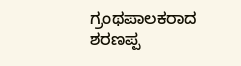ಗ್ರಂಥಪಾಲಕರಾದ ಶರಣಪ್ಪ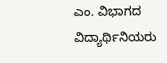ಎಂ. ವಿಭಾಗದ ವಿದ್ಯಾರ್ಥಿನಿಯರು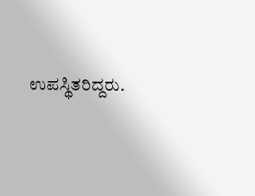ಉಪಸ್ಥಿತರಿದ್ದರು.